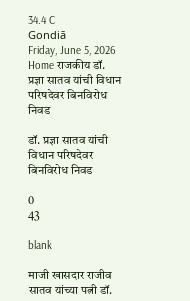34.4 C
Gondiā
Friday, June 5, 2026
Home राजकीय डॉ. प्रज्ञा सातव यांची विधान परिषदेवर बिनविरोध निवड

डॉ. प्रज्ञा सातव यांची विधान परिषदेवर बिनविरोध निवड

0
43

blank

माजी खासदार राजीव सातव यांच्या पत्नी डॉ.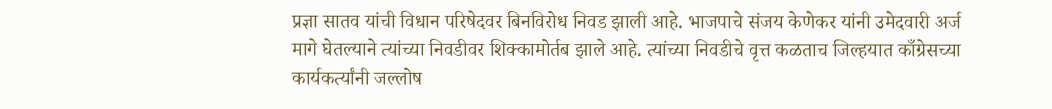प्रज्ञा सातव यांची विधान परिषेदवर बिनविरोध निवड झाली आहे. भाजपाचे संजय केणेकर यांनी उमेदवारी अर्ज मागे घेतल्याने त्यांच्या निवडीवर शिक्कामोर्तब झाले आहे. त्यांच्या निवडीचे वृत्त कळताच जिल्हयात काँग्रेसच्या कार्यकर्त्यांनी जल्लोष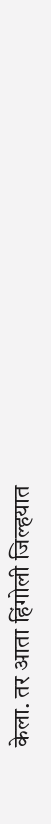केला. तर आता हिंगोली जिल्हयात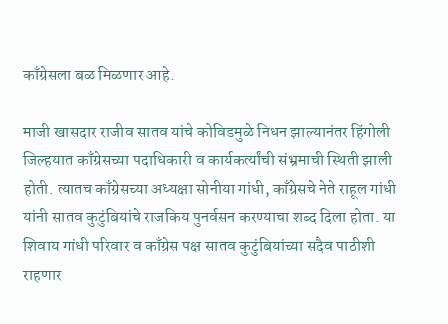काँग्रेसला बळ मिळणार आहे.

माजी खासदार राजीव सातव यांचे कोविडमुळे निधन झाल्यानंतर हिंगोली जिल्हयात काँग्रेसच्या पदाधिकारी व कार्यकर्त्यांची संभ्रमाची स्थिती झाली होती. त्यातच काँग्रेसच्या अध्यक्षा सोनीया गांधी, काँग्रेसचे नेते राहूल गांधी यांनी सातव कुटुंबियांचे राजकिय पुनर्वसन करण्याचा शब्द दिला होता. या शिवाय गांधी परिवार व काँग्रेस पक्ष सातव कुटुंबियांच्या सदैव पाठीशी राहणार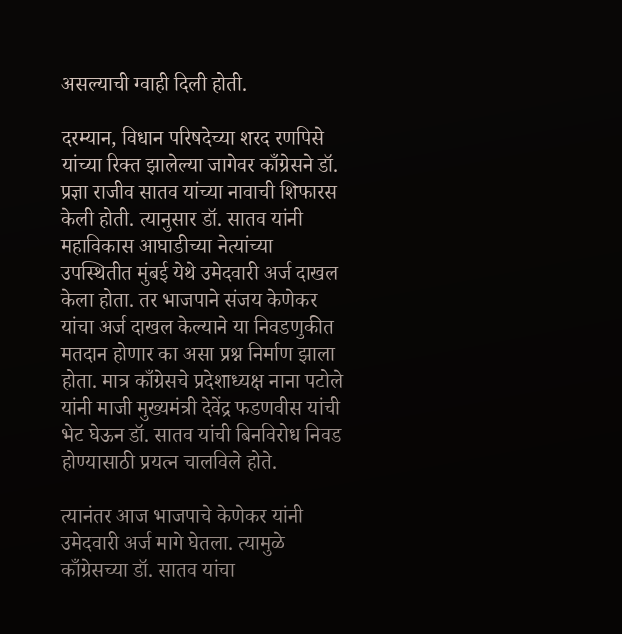असल्याची ग्वाही दिली होती.

दरम्यान, विधान परिषदेच्या शरद रणपिसे यांच्या रिक्त झालेल्या जागेवर काँग्रेसने डॉ. प्रज्ञा राजीव सातव यांच्या नावाची शिफारस केली होती. त्यानुसार डॉ. सातव यांनी महाविकास आघाडीच्या नेत्यांच्या उपस्थितीत मुंबई येथे उमेदवारी अर्ज दाखल केला होता. तर भाजपाने संजय केणेकर यांचा अर्ज दाखल केल्याने या निवडणुकीत मतदान होणार का असा प्रश्न निर्माण झाला होता. मात्र काँग्रेसचे प्रदेशाध्यक्ष नाना पटोले यांनी माजी मुख्यमंत्री देवेंद्र फडणवीस यांची भेट घेऊन डॉ. सातव यांची बिनविरोध निवड होण्यासाठी प्रयत्न चालविले होते.

त्यानंतर आज भाजपाचे केणेकर यांनी उमेदवारी अर्ज मागे घेतला. त्यामुळे काँग्रेसच्या डॉ. सातव यांचा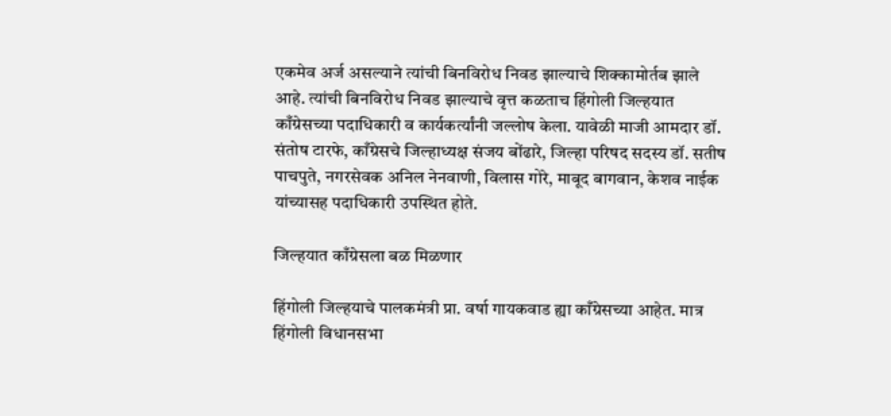एकमेव अर्ज असल्याने त्यांची बिनविरोध निवड झाल्याचे शिक्कामोर्तब झाले आहे. त्यांची बिनविरोध निवड झाल्याचे वृत्त कळताच हिंगोली जिल्हयात काँग्रेसच्या पदाधिकारी व कार्यकर्त्यांनी जल्लोष केला. यावेळी माजी आमदार डॉ. संतोष टारफे, काँग्रेसचे जिल्हाध्यक्ष संजय बोंढारे, जिल्हा परिषद सदस्य डॉ. सतीष पाचपुते, नगरसेवक अनिल नेनवाणी, विलास गोरे, माबूद बागवान, केशव नाईक यांच्यासह पदाधिकारी उपस्थित होते.

जिल्हयात काँग्रेसला बळ मिळणार

हिंगोली जिल्हयाचे पालकमंत्री प्रा. वर्षा गायकवाड ह्या काँग्रेसच्या आहेत. मात्र हिंगोली विधानसभा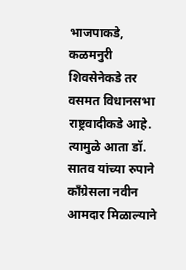भाजपाकडे, कळमनुरी शिवसेनेकडे तर वसमत विधानसभा राष्ट्रवादीकडे आहे. त्यामुळे आता डॉ. सातव यांच्या रुपाने काँग्रेसला नवीन आमदार मिळाल्याने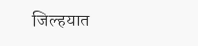जिल्हयात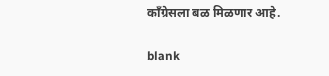काँग्रेसला बळ मिळणार आहे.

blank